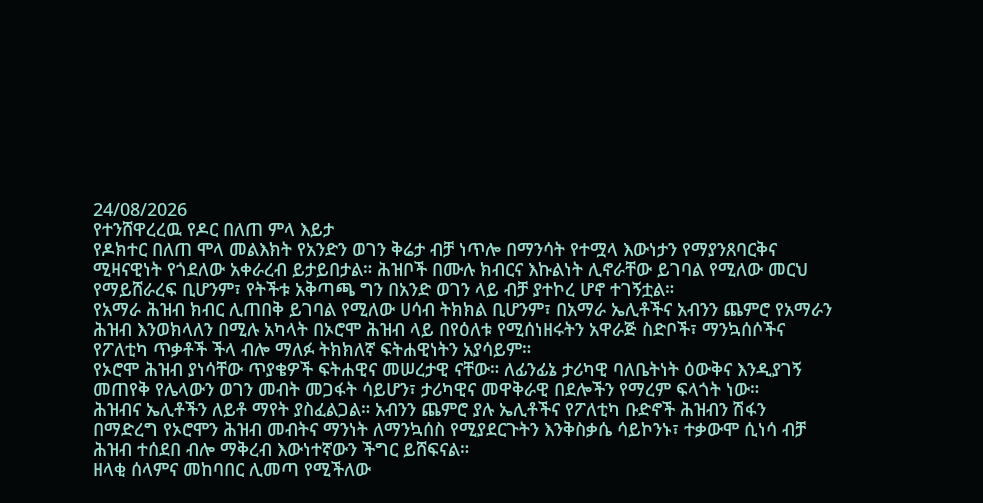24/08/2026
የተንሸዋረረዉ የዶር በለጠ ምላ እይታ
የዶክተር በለጠ ሞላ መልእክት የአንድን ወገን ቅሬታ ብቻ ነጥሎ በማንሳት የተሟላ እውነታን የማያንጸባርቅና ሚዛናዊነት የጎደለው አቀራረብ ይታይበታል። ሕዝቦች በሙሉ ክብርና እኩልነት ሊኖራቸው ይገባል የሚለው መርህ የማይሸራረፍ ቢሆንም፣ የትችቱ አቅጣጫ ግን በአንድ ወገን ላይ ብቻ ያተኮረ ሆኖ ተገኝቷል።
የአማራ ሕዝብ ክብር ሊጠበቅ ይገባል የሚለው ሀሳብ ትክክል ቢሆንም፣ በአማራ ኤሊቶችና አብንን ጨምሮ የአማራን ሕዝብ እንወክላለን በሚሉ አካላት በኦሮሞ ሕዝብ ላይ በየዕለቱ የሚሰነዘሩትን አዋራጅ ስድቦች፣ ማንኳሰሶችና የፖለቲካ ጥቃቶች ችላ ብሎ ማለፉ ትክክለኛ ፍትሐዊነትን አያሳይም።
የኦሮሞ ሕዝብ ያነሳቸው ጥያቄዎች ፍትሐዊና መሠረታዊ ናቸው። ለፊንፊኔ ታሪካዊ ባለቤትነት ዕውቅና እንዲያገኝ መጠየቅ የሌላውን ወገን መብት መጋፋት ሳይሆን፣ ታሪካዊና መዋቅራዊ በደሎችን የማረም ፍላጎት ነው።
ሕዝብና ኤሊቶችን ለይቶ ማየት ያስፈልጋል። አብንን ጨምሮ ያሉ ኤሊቶችና የፖለቲካ ቡድኖች ሕዝብን ሽፋን በማድረግ የኦሮሞን ሕዝብ መብትና ማንነት ለማንኳሰስ የሚያደርጉትን እንቅስቃሴ ሳይኮንኑ፣ ተቃውሞ ሲነሳ ብቻ ሕዝብ ተሰደበ ብሎ ማቅረብ እውነተኛውን ችግር ይሸፍናል።
ዘላቂ ሰላምና መከባበር ሊመጣ የሚችለው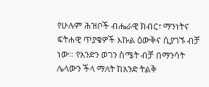የሁሉም ሕዝቦች ብሔራዊ ክብር፣ ማንነትና ፍትሐዊ ጥያቄዎች እኩል ዕውቅና ሲያገኙ ብቻ ነው። የአንድን ወገን ስሜት ብቻ በማንሳት ሌላውን ችላ ማለት ከአንድ ትልቅ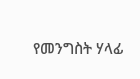የመንግስት ሃላፊ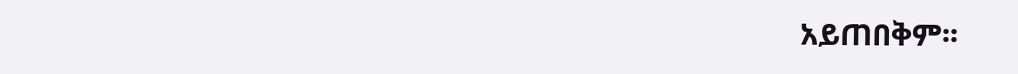አይጠበቅም፡፡